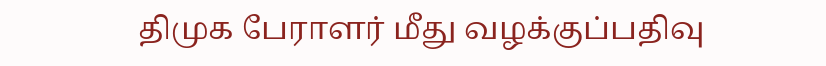திமுக பேராளர் மீது வழக்குப்பதிவு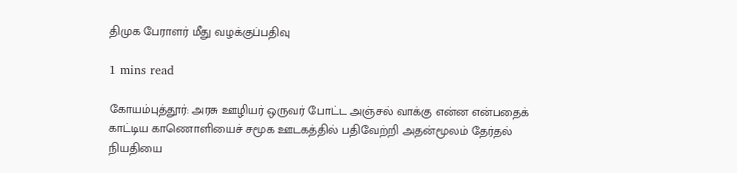திமுக பேராளர் மீது வழக்குப்பதிவு

1 mins read

கோயம்புத்தூர்: அரசு ஊழியர் ஒருவர் போட்ட அஞ்சல் வாக்கு என்ன என்பதைக் காட்டிய காணொளியைச் சமூக ஊடகத்தில் பதிவேற்றி அதன்மூலம் தேர்தல் நியதியை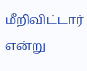மீறிவிட்டார் என்று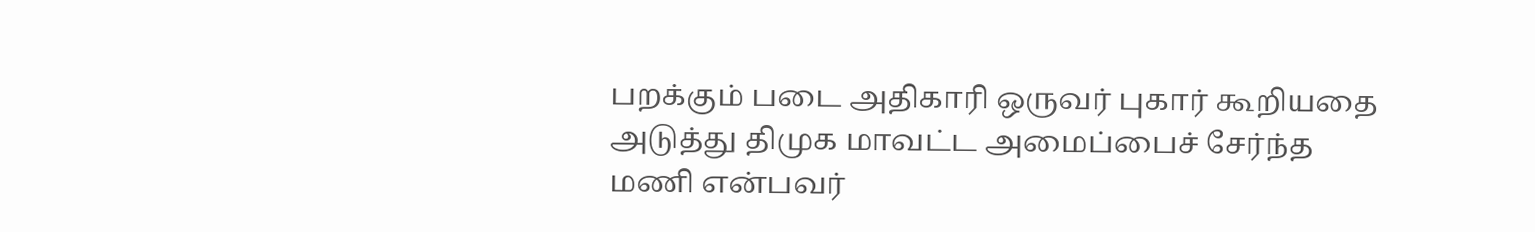பறக்கும் படை அதிகாரி ஒருவர் புகார் கூறியதை அடுத்து திமுக மாவட்ட அமைப்பைச் சேர்ந்த மணி என்பவர்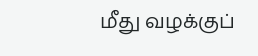மீது வழக்குப்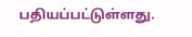பதியப்பட்டுள்ளது.